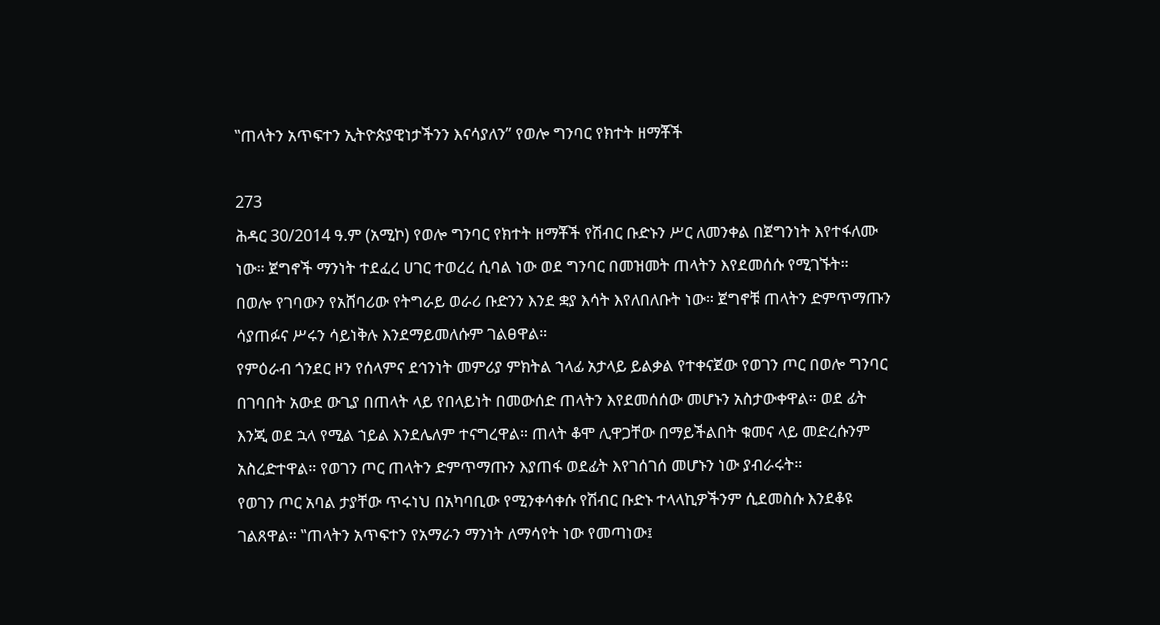‟ጠላትን አጥፍተን ኢትዮጵያዊነታችንን እናሳያለን” የወሎ ግንባር የክተት ዘማቾች

273
ሕዳር 30/2014 ዓ.ም (አሚኮ) የወሎ ግንባር የክተት ዘማቾች የሽብር ቡድኑን ሥር ለመንቀል በጀግንነት እየተፋለሙ ነው። ጀግኖች ማንነት ተደፈረ ሀገር ተወረረ ሲባል ነው ወደ ግንባር በመዝመት ጠላትን እየደመሰሱ የሚገኙት።
በወሎ የገባውን የአሸባሪው የትግራይ ወራሪ ቡድንን እንደ ቋያ እሳት እየለበለቡት ነው። ጀግኖቹ ጠላትን ድምጥማጡን ሳያጠፉና ሥሩን ሳይነቅሉ እንደማይመለሱም ገልፀዋል።
የምዕራብ ጎንደር ዞን የሰላምና ደኅንነት መምሪያ ምክትል ኀላፊ አታላይ ይልቃል የተቀናጀው የወገን ጦር በወሎ ግንባር በገባበት አውደ ውጊያ በጠላት ላይ የበላይነት በመውሰድ ጠላትን እየደመሰሰው መሆኑን አስታውቀዋል። ወደ ፊት እንጂ ወደ ኋላ የሚል ኀይል እንደሌለም ተናግረዋል። ጠላት ቆሞ ሊዋጋቸው በማይችልበት ቁመና ላይ መድረሱንም አስረድተዋል። የወገን ጦር ጠላትን ድምጥማጡን እያጠፋ ወደፊት እየገሰገሰ መሆኑን ነው ያብራሩት።
የወገን ጦር አባል ታያቸው ጥሩነህ በአካባቢው የሚንቀሳቀሱ የሽብር ቡድኑ ተላላኪዎችንም ሲደመስሱ እንደቆዩ ገልጸዋል። ‟ጠላትን አጥፍተን የአማራን ማንነት ለማሳየት ነው የመጣነው፤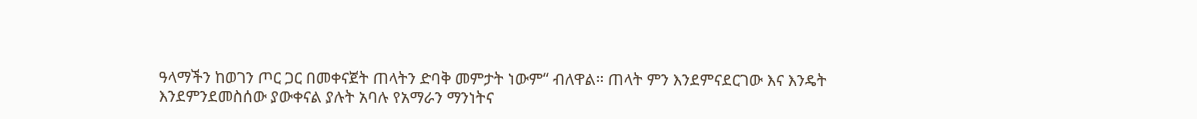ዓላማችን ከወገን ጦር ጋር በመቀናጀት ጠላትን ድባቅ መምታት ነውም“ ብለዋል። ጠላት ምን እንደምናደርገው እና እንዴት እንደምንደመስሰው ያውቀናል ያሉት አባሉ የአማራን ማንነትና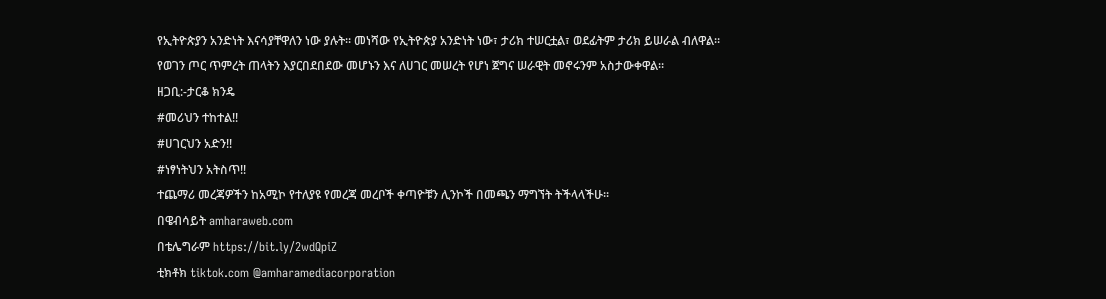የኢትዮጵያን አንድነት እናሳያቸዋለን ነው ያሉት። መነሻው የኢትዮጵያ አንድነት ነው፣ ታሪክ ተሠርቷል፣ ወደፊትም ታሪክ ይሠራል ብለዋል።
የወገን ጦር ጥምረት ጠላትን እያርበደበደው መሆኑን እና ለሀገር መሠረት የሆነ ጀግና ሠራዊት መኖሩንም አስታውቀዋል።
ዘጋቢ:-ታርቆ ክንዴ
#መሪህን ተከተል!!
#ሀገርህን አድን!!
#ነፃነትህን አትስጥ!!
ተጨማሪ መረጃዎችን ከአሚኮ የተለያዩ የመረጃ መረቦች ቀጣዮቹን ሊንኮች በመጫን ማግኘት ትችላላችሁ፡፡
በዌብሳይት amharaweb.com
በቴሌግራም https://bit.ly/2wdQpiZ
ቲክቶክ tiktok.com @amharamediacorporation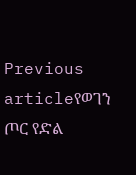Previous articleየወገን ጦር የድል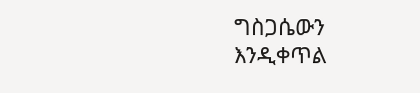ግስጋሴውን እንዲቀጥል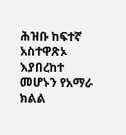ሕዝቡ ከፍተኛ አስተዋጽኦ እያበረከተ መሆኑን የአማራ ክልል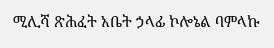ሚሊሻ ጽሕፈት አቤት ኃላፊ ኮሎኔል ባምላኩ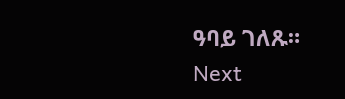ዓባይ ገለጹ።
Next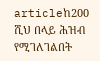articleከ200 ሺህ በላይ ሕዝብ የሚገለገልበት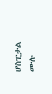ሆስፒታል ሙሉ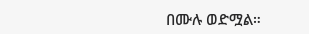በሙሉ ወድሟል።